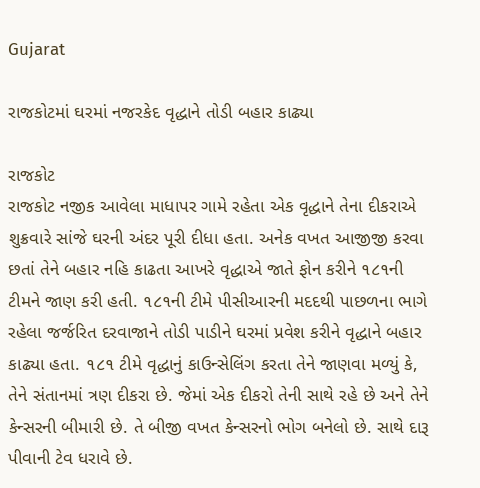Gujarat

રાજકોટમાં ઘરમાં નજરકેદ વૃદ્ધાને તોડી બહાર કાઢ્યા

રાજકોટ
રાજકોટ નજીક આવેલા માધાપર ગામે રહેતા એક વૃદ્ધાને તેના દીકરાએ શુક્રવારે સાંજે ઘરની અંદર પૂરી દીધા હતા. અનેક વખત આજીજી કરવા છતાં તેને બહાર નહિ કાઢતા આખરે વૃદ્ધાએ જાતે ફોન કરીને ૧૮૧ની ટીમને જાણ કરી હતી. ૧૮૧ની ટીમે પીસીઆરની મદદથી પાછળના ભાગે રહેલા જર્જરિત દરવાજાને તોડી પાડીને ઘરમાં પ્રવેશ કરીને વૃદ્ધાને બહાર કાઢ્યા હતા. ૧૮૧ ટીમે વૃદ્ધાનું કાઉન્સેલિંગ કરતા તેને જાણવા મળ્યું કે, તેને સંતાનમાં ત્રણ દીકરા છે. જેમાં એક દીકરો તેની સાથે રહે છે અને તેને કેન્સરની બીમારી છે. તે બીજી વખત કેન્સરનો ભોગ બનેલો છે. સાથે દારૂ પીવાની ટેવ ધરાવે છે.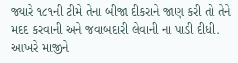જ્યારે ૧૮૧ની ટીમે તેના બીજા દીકરાને જાણ કરી તો તેને મદદ કરવાની અને જવાબદારી લેવાની ના પાડી દીધી. આખરે માજીને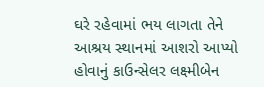ઘરે રહેવામાં ભય લાગતા તેને આશ્રય સ્થાનમાં આશરો આપ્યો હોવાનું કાઉન્સેલર લક્ષ્મીબેન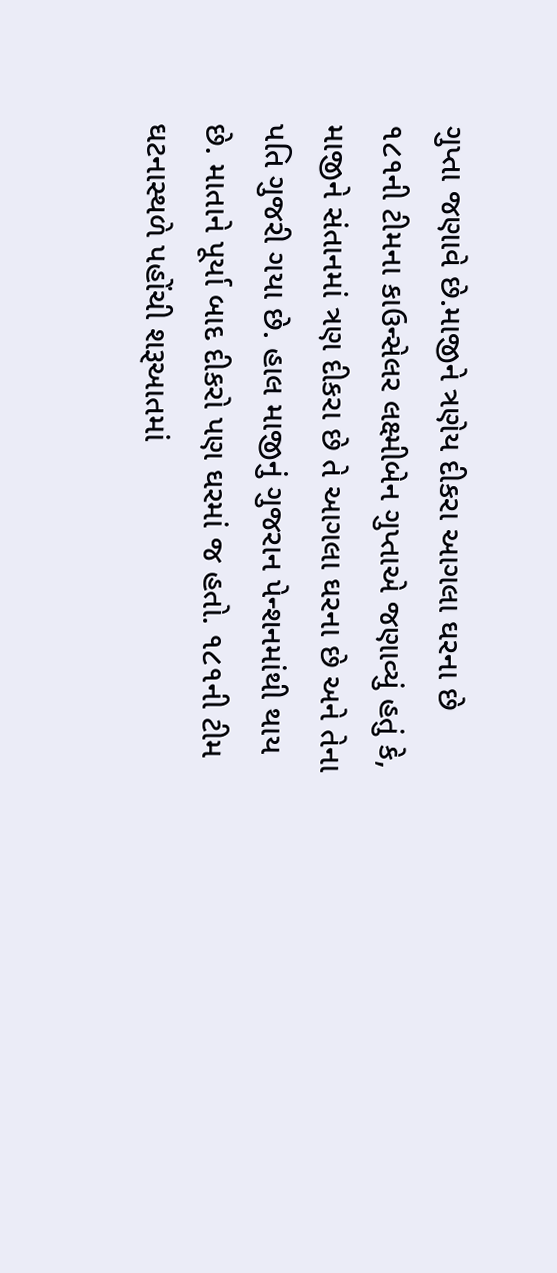ગુપ્તા જણાવે છે.માજીને ત્રણેય દીકરા આગલા ઘરના છે ૧૮૧ની ટીમના કાઉન્સેલર લક્ષ્મીબેન ગુપ્તાએ જણાવ્યું હતું કે, માજીને સંતાનમાં ત્રણ દીકરા છે તે આગલા ઘરના છે અને તેના પતિ ગુજરી ગયા છે. હાલ માજીનું ગુજરાન પેન્શનમાંથી થાય છે. માતાને પૂર્યા બાદ દીકરો પણ ઘરમાં જ હતો. ૧૮૧ની ટીમ ઘટનાસ્થળે પહોંચી શરૂઆતમાં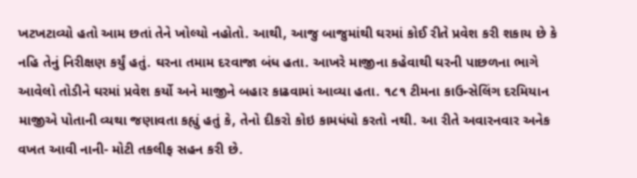ખટખટાવ્યો હતો આમ છતાં તેને ખોલ્યો નહોતો. આથી, આજુ બાજુમાંથી ઘરમાં કોઈ રીતે પ્રવેશ કરી શકાય છે કે નહિ તેનું નિરીક્ષણ કર્યું હતું. ઘરના તમામ દરવાજા બંધ હતા. આખરે માજીના કહેવાથી ઘરની પાછળના ભાગે આવેલો તોડીને ઘરમાં પ્રવેશ કર્યો અને માજીને બહાર કાઢવામાં આવ્યા હતા. ૧૮૧ ટીમના કાઉન્સેલિંગ દરમિયાન માજીએ પોતાની વ્યથા જણાવતા કહ્યું હતું કે, તેનો દીકરો કોઇ કામધંધો કરતો નથી. આ રીતે અવારનવાર અનેક વખત આવી નાની- મોટી તકલીફ સહન કરી છે.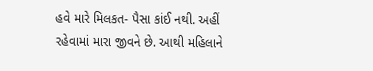હવે મારે મિલકત- પૈસા કાંઈ નથી. અહીં રહેવામાં મારા જીવને છે. આથી મહિલાને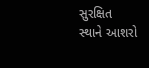સુરક્ષિત સ્થાને આશરો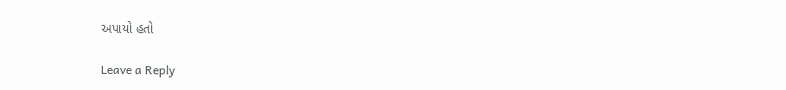અપાયો હતો

Leave a Reply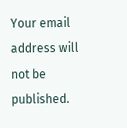Your email address will not be published.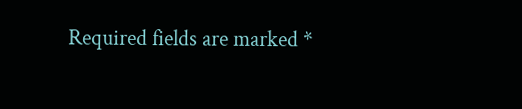Required fields are marked *